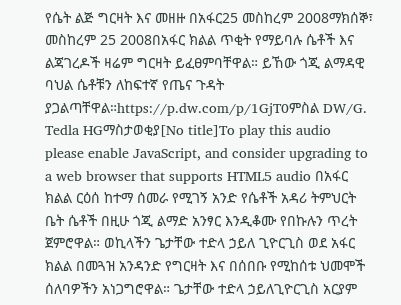የሴት ልጅ ግርዛት እና መዘዙ በአፋር25 መስከረም 2008ማክሰኞ፣ መስከረም 25 2008በአፋር ክልል ጥቂት የማይባሉ ሴቶች እና ልጃገረዶች ዛሬም ግርዛት ይፈፀምባቸዋል። ይኸው ጎጂ ልማዳዊ ባህል ሴቶቹን ለከፍተኛ የጤና ጉዳት ያጋልጣቸዋል።https://p.dw.com/p/1GjT0ምስል DW/G. Tedla HGማስታወቂያ[No title]To play this audio please enable JavaScript, and consider upgrading to a web browser that supports HTML5 audio በአፋር ክልል ርዕሰ ከተማ ሰመራ የሚገኝ አንድ የሴቶች አዳሪ ትምህርት ቤት ሴቶች በዚሁ ጎጂ ልማድ አንፃር እንዲቆሙ የበኩሉን ጥረት ጀምሮዋል። ወኪላችን ጌታቸው ተድላ ኃይለ ጊዮርጊስ ወደ አፋር ክልል በመጓዝ አንዳንድ የግርዛት እና በሰበቡ የሚከሰቱ ህመሞች ሰለባዎችን አነጋግሮዋል። ጌታቸው ተድላ ኃይለጊዮርጊስ አርያም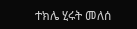ተክሌ ሂሩት መለሰ